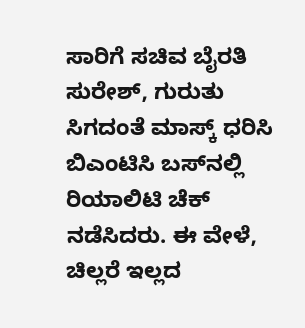ಸಾರಿಗೆ ಸಚಿವ ಬೈರತಿ ಸುರೇಶ್‌, ಗುರುತು ಸಿಗದಂತೆ ಮಾಸ್ಕ್‌ ಧರಿಸಿ ಬಿಎಂಟಿಸಿ ಬಸ್‌ನಲ್ಲಿ  ರಿಯಾಲಿಟಿ ಚೆಕ್‌ ನಡೆಸಿದರು. ಈ ವೇಳೆ, ಚಿಲ್ಲರೆ ಇಲ್ಲದ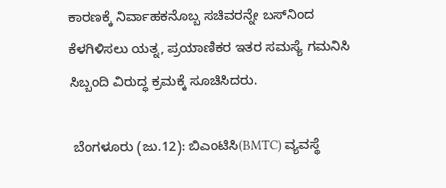ಕಾರಣಕ್ಕೆ ನಿರ್ವಾಹಕನೊಬ್ಬ ಸಚಿವರನ್ನೇ ಬಸ್‌ನಿಂದ ಕೆಳಗಿಳಿಸಲು ಯತ್ನ, ಪ್ರಯಾಣಿಕರ ಇತರ ಸಮಸ್ಯೆ ಗಮನಿಸಿ ಸಿಬ್ಬಂದಿ ವಿರುದ್ಧ ಕ್ರಮಕ್ಕೆ ಸೂಚಿಸಿದರು.

 ಬೆಂಗಳೂರು (ಜು.12): ಬಿಎಂಟಿಸಿ(BMTC) ವ್ಯವಸ್ಥೆ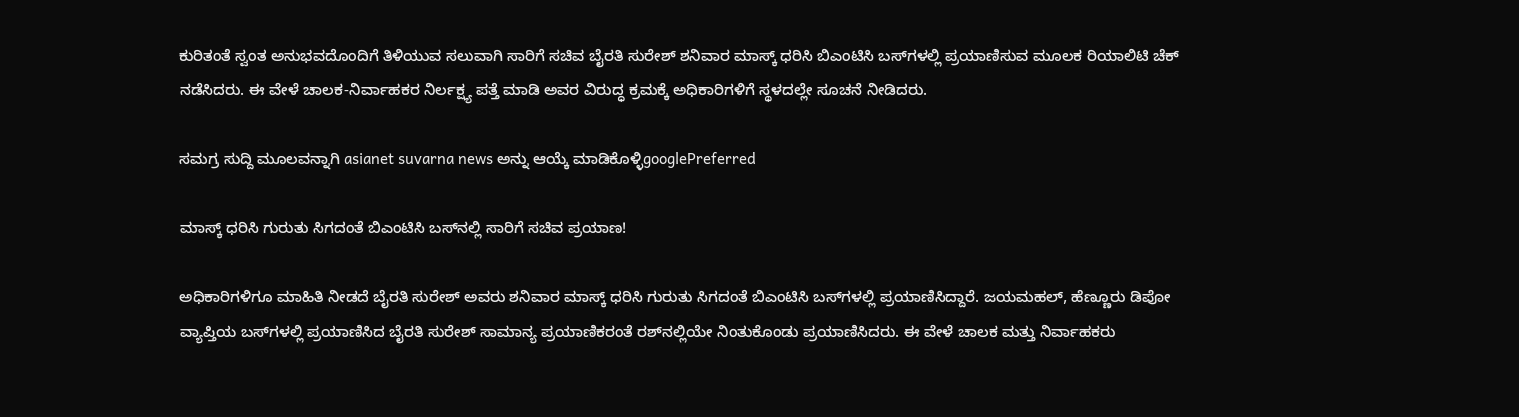ಕುರಿತಂತೆ ಸ್ವಂತ ಅನುಭವದೊಂದಿಗೆ ತಿಳಿಯುವ ಸಲುವಾಗಿ ಸಾರಿಗೆ ಸಚಿವ ಬೈರತಿ ಸುರೇಶ್‌ ಶನಿವಾರ ಮಾಸ್ಕ್‌ ಧರಿಸಿ ಬಿಎಂಟಿಸಿ ಬಸ್‌ಗಳಲ್ಲಿ ಪ್ರಯಾಣಿಸುವ ಮೂಲಕ ರಿಯಾಲಿಟಿ ಚೆಕ್‌ ನಡೆಸಿದರು. ಈ ವೇಳೆ ಚಾಲಕ-ನಿರ್ವಾಹಕರ ನಿರ್ಲಕ್ಷ್ಯ ಪತ್ತೆ ಮಾಡಿ ಅವರ ವಿರುದ್ಧ ಕ್ರಮಕ್ಕೆ ಅಧಿಕಾರಿಗಳಿಗೆ ಸ್ಥಳದಲ್ಲೇ ಸೂಚನೆ ನೀಡಿದರು.

ಸಮಗ್ರ ಸುದ್ದಿ ಮೂಲವನ್ನಾಗಿ asianet suvarna news ಅನ್ನು ಆಯ್ಕೆ ಮಾಡಿಕೊಳ್ಳಿgooglePreferred

ಮಾಸ್ಕ್ ಧರಿಸಿ ಗುರುತು ಸಿಗದಂತೆ ಬಿಎಂಟಿಸಿ ಬಸ್‌ನಲ್ಲಿ ಸಾರಿಗೆ ಸಚಿವ ಪ್ರಯಾಣ!

ಅಧಿಕಾರಿಗಳಿಗೂ ಮಾಹಿತಿ ನೀಡದೆ ಬೈರತಿ ಸುರೇಶ್‌ ಅವರು ಶನಿವಾರ ಮಾಸ್ಕ್‌ ಧರಿಸಿ ಗುರುತು ಸಿಗದಂತೆ ಬಿಎಂಟಿಸಿ ಬಸ್‌ಗಳಲ್ಲಿ ಪ್ರಯಾಣಿಸಿದ್ದಾರೆ. ಜಯಮಹಲ್‌, ಹೆಣ್ಣೂರು ಡಿಪೋ ವ್ಯಾಪ್ತಿಯ ಬಸ್‌ಗಳಲ್ಲಿ ಪ್ರಯಾಣಿಸಿದ ಬೈರತಿ ಸುರೇಶ್‌ ಸಾಮಾನ್ಯ ಪ್ರಯಾಣಿಕರಂತೆ ರಶ್‌ನಲ್ಲಿಯೇ ನಿಂತುಕೊಂಡು ಪ್ರಯಾಣಿಸಿದರು. ಈ ವೇಳೆ ಚಾಲಕ ಮತ್ತು ನಿರ್ವಾಹಕರು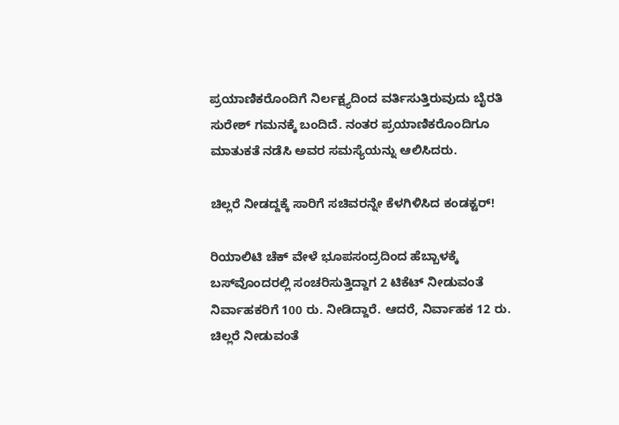ಪ್ರಯಾಣಿಕರೊಂದಿಗೆ ನಿರ್ಲಕ್ಷ್ಯದಿಂದ ವರ್ತಿಸುತ್ತಿರುವುದು ಬೈರತಿ ಸುರೇಶ್ ಗಮನಕ್ಕೆ ಬಂದಿದೆ. ನಂತರ ಪ್ರಯಾಣಿಕರೊಂದಿಗೂ ಮಾತುಕತೆ ನಡೆಸಿ ಅವರ ಸಮಸ್ಯೆಯನ್ನು ಆಲಿಸಿದರು.

ಚಿಲ್ಲರೆ ನೀಡದ್ದಕ್ಕೆ ಸಾರಿಗೆ ಸಚಿವರನ್ನೇ ಕೆಳಗಿಳಿಸಿದ ಕಂಡಕ್ಟರ್!

ರಿಯಾಲಿಟಿ ಚೆಕ್‌ ವೇಳೆ ಭೂಪಸಂದ್ರದಿಂದ ಹೆಬ್ಬಾಳಕ್ಕೆ ಬಸ್‌ವೊಂದರಲ್ಲಿ ಸಂಚರಿಸುತ್ತಿದ್ದಾಗ 2 ಟಿಕೆಟ್‌ ನೀಡುವಂತೆ ನಿರ್ವಾಹಕರಿಗೆ 100 ರು. ನೀಡಿದ್ದಾರೆ. ಆದರೆ, ನಿರ್ವಾಹಕ 12 ರು. ಚಿಲ್ಲರೆ ನೀಡುವಂತೆ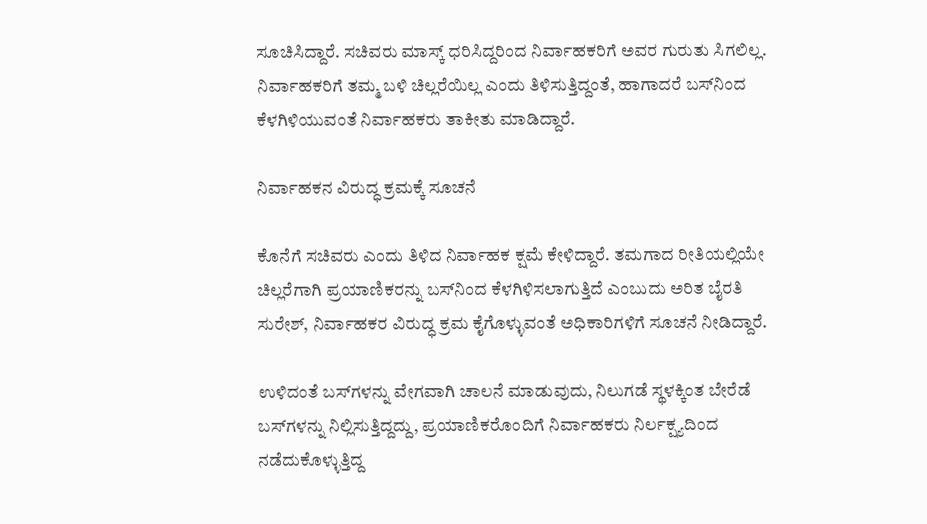ಸೂಚಿಸಿದ್ದಾರೆ. ಸಚಿವರು ಮಾಸ್ಕ್‌ ಧರಿಸಿದ್ದರಿಂದ ನಿರ್ವಾಹಕರಿಗೆ ಅವರ ಗುರುತು ಸಿಗಲಿಲ್ಲ. ನಿರ್ವಾಹಕರಿಗೆ ತಮ್ಮ ಬಳಿ ಚಿಲ್ಲರೆಯಿಲ್ಲ ಎಂದು ತಿಳಿಸುತ್ತಿದ್ದಂತೆ, ಹಾಗಾದರೆ ಬಸ್‌ನಿಂದ ಕೆಳಗಿಳಿಯುವಂತೆ ನಿರ್ವಾಹಕರು ತಾಕೀತು ಮಾಡಿದ್ದಾರೆ.

ನಿರ್ವಾಹಕನ ವಿರುದ್ಧ ಕ್ರಮಕ್ಕೆ ಸೂಚನೆ

ಕೊನೆಗೆ ಸಚಿವರು ಎಂದು ತಿಳಿದ ನಿರ್ವಾಹಕ ಕ್ಷಮೆ ಕೇಳಿದ್ದಾರೆ. ತಮಗಾದ ರೀತಿಯಲ್ಲಿಯೇ ಚಿಲ್ಲರೆಗಾಗಿ ಪ್ರಯಾಣಿಕರನ್ನು ಬಸ್‌ನಿಂದ ಕೆಳಗಿಳಿಸಲಾಗುತ್ತಿದೆ ಎಂಬುದು ಅರಿತ ಬೈರತಿ ಸುರೇಶ್‌, ನಿರ್ವಾಹಕರ ವಿರುದ್ಧ ಕ್ರಮ ಕೈಗೊಳ್ಳುವಂತೆ ಅಧಿಕಾರಿಗಳಿಗೆ ಸೂಚನೆ ನೀಡಿದ್ದಾರೆ.

ಉಳಿದಂತೆ ಬಸ್‌ಗಳನ್ನು ವೇಗವಾಗಿ ಚಾಲನೆ ಮಾಡುವುದು, ನಿಲುಗಡೆ ಸ್ಥಳಕ್ಕಿಂತ ಬೇರೆಡೆ ಬಸ್‌ಗಳನ್ನು ನಿಲ್ಲಿಸುತ್ತಿದ್ದದ್ದು, ಪ್ರಯಾಣಿಕರೊಂದಿಗೆ ನಿರ್ವಾಹಕರು ನಿರ್ಲಕ್ಷ್ಯದಿಂದ ನಡೆದುಕೊಳ್ಳುತ್ತಿದ್ದ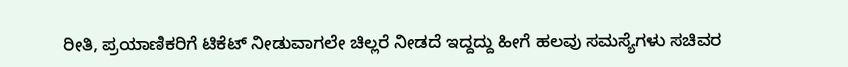ರೀತಿ, ಪ್ರಯಾಣಿಕರಿಗೆ ಟಿಕೆಟ್‌ ನೀಡುವಾಗಲೇ ಚಿಲ್ಲರೆ ನೀಡದೆ ಇದ್ದದ್ದು ಹೀಗೆ ಹಲವು ಸಮಸ್ಯೆಗಳು ಸಚಿವರ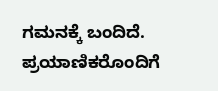ಗಮನಕ್ಕೆ ಬಂದಿದೆ. ಪ್ರಯಾಣಿಕರೊಂದಿಗೆ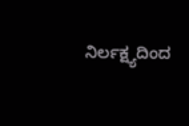ನಿರ್ಲಕ್ಷ್ಯದಿಂದ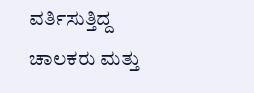ವರ್ತಿಸುತ್ತಿದ್ದ ಚಾಲಕರು ಮತ್ತು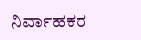ನಿರ್ವಾಹಕರ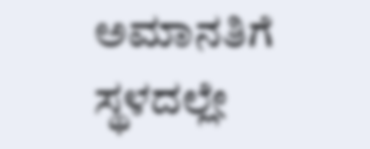ಅಮಾನತಿಗೆ ಸ್ಥಳದಲ್ಲೇ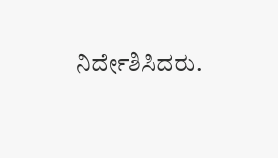ನಿರ್ದೇಶಿಸಿದರು.